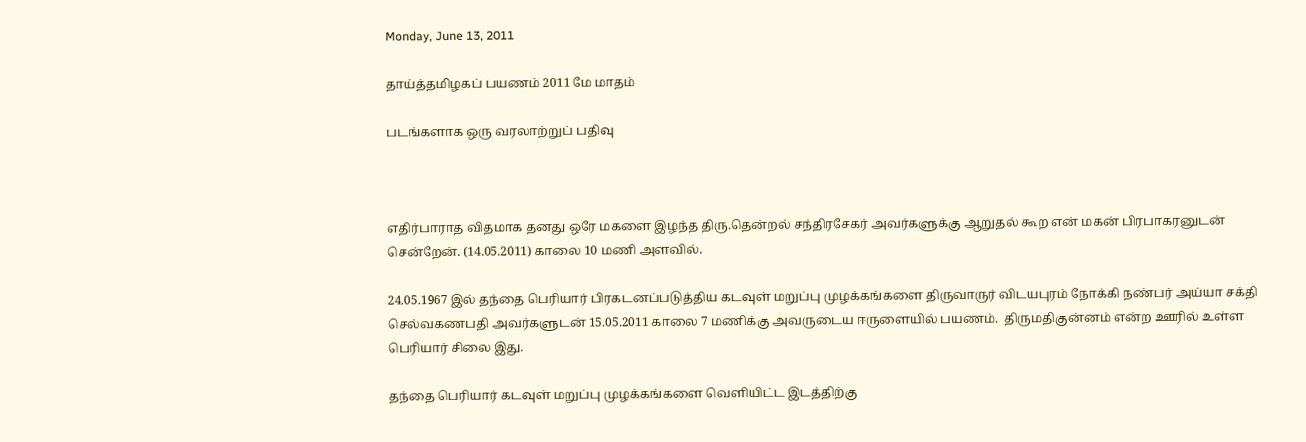Monday, June 13, 2011

தாய்த்தமிழகப் பயணம் 2011 மே மாதம்

படங்களாக ஒரு வரலாற்றுப் பதிவு



எதிர்பாராத விதமாக தனது ஒரே மகளை இழந்த திரு.தென்றல் சந்திரசேகர் அவர்களுக்கு ஆறுதல் கூற என் மகன் பிரபாகரனுடன் சென்றேன். (14.05.2011) காலை 10 மணி அளவில்.

24.05.1967 இல் தந்தை பெரியார் பிரகடனப்படுத்திய கடவுள் மறுப்பு முழக்கங்களை திருவாருர் விடயபுரம் நோக்கி நண்பர் அய்யா சக்தி செல்வகணபதி அவர்களுடன் 15.05.2011 காலை 7 மணிக்கு அவருடைய ஈருளையில் பயணம்.  திருமதிகுன்னம் என்ற ஊரில் உள்ள பெரியார் சிலை இது.

தந்தை பெரியார் கடவுள் மறுப்பு முழக்கங்களை வெளியிட்ட இடத்திற்கு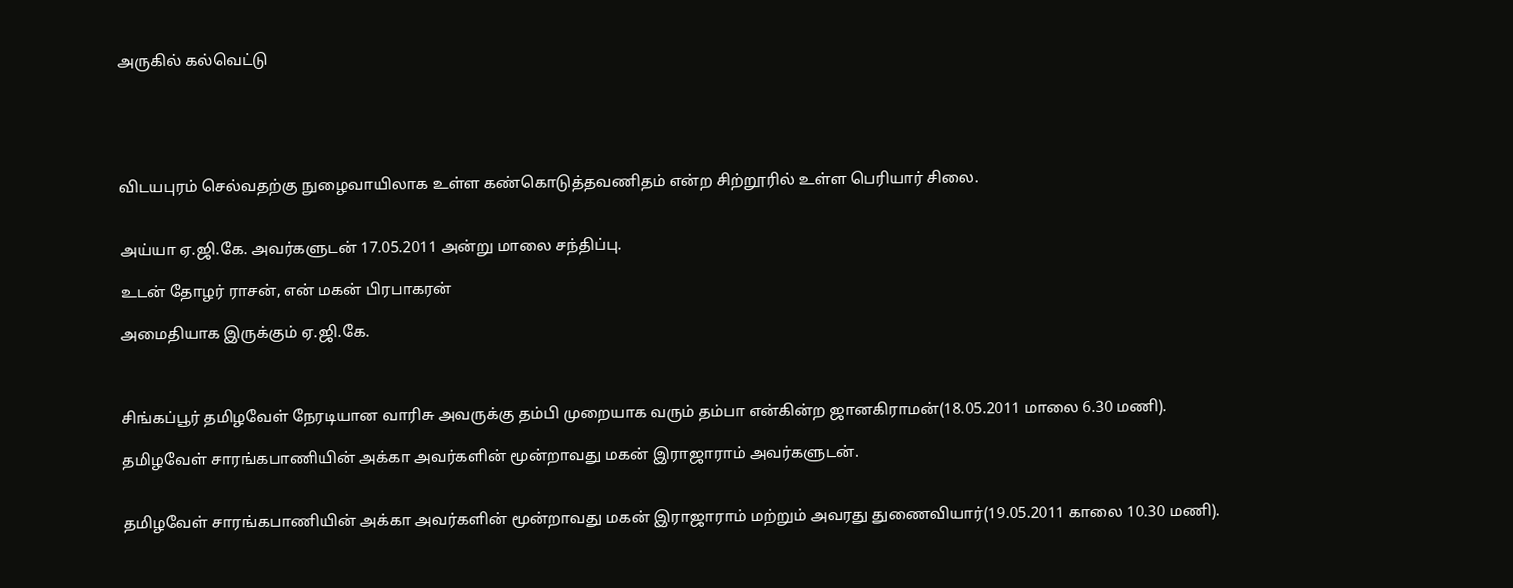அருகில் கல்வெட்டு





விடயபுரம் செல்வதற்கு நுழைவாயிலாக உள்ள கண்கொடுத்தவணிதம் என்ற சிற்றூரில் உள்ள பெரியார் சிலை.


அய்யா ஏ.ஜி.கே. அவர்களுடன் 17.05.2011 அன்று மாலை சந்திப்பு.

உடன் தோழர் ராசன், என் மகன் பிரபாகரன்

அமைதியாக இருக்கும் ஏ.ஜி.கே.



சிங்கப்பூர் தமிழவேள் நேரடியான வாரிசு அவருக்கு தம்பி முறையாக வரும் தம்பா என்கின்ற ஜானகிராமன்(18.05.2011 மாலை 6.30 மணி).

தமிழவேள் சாரங்கபாணியின் அக்கா அவர்களின் மூன்றாவது மகன் இராஜாராம் அவர்களுடன்.


தமிழவேள் சாரங்கபாணியின் அக்கா அவர்களின் மூன்றாவது மகன் இராஜாராம் மற்றும் அவரது துணைவியார்(19.05.2011 காலை 10.30 மணி).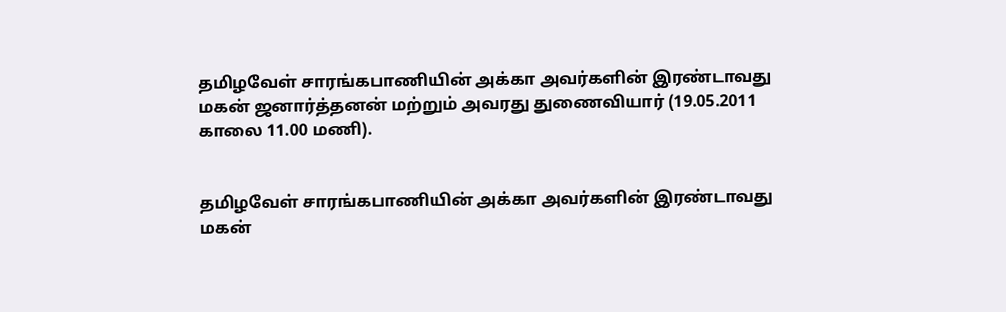தமிழவேள் சாரங்கபாணியின் அக்கா அவர்களின் இரண்டாவது மகன் ஜனார்த்தனன் மற்றும் அவரது துணைவியார் (19.05.2011 காலை 11.00 மணி).


தமிழவேள் சாரங்கபாணியின் அக்கா அவர்களின் இரண்டாவது மகன்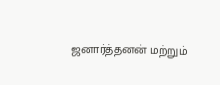ஜனார்த்தனன் மற்றும்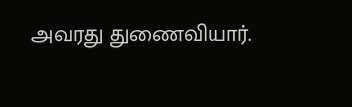அவரது துணைவியார்.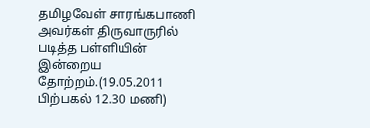தமிழவேள் சாரங்கபாணி அவர்கள் திருவாருரில் படித்த பள்ளியின் இன்றைய தோற்றம்.(19.05.2011 பிற்பகல் 12.30 மணி)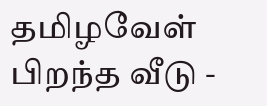தமிழவேள் பிறந்த வீடு -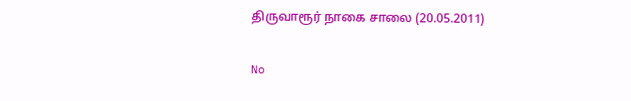திருவாரூர் நாகை சாலை (20.05.2011)

No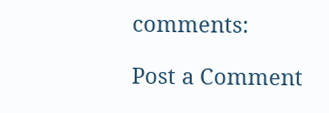comments:

Post a Comment